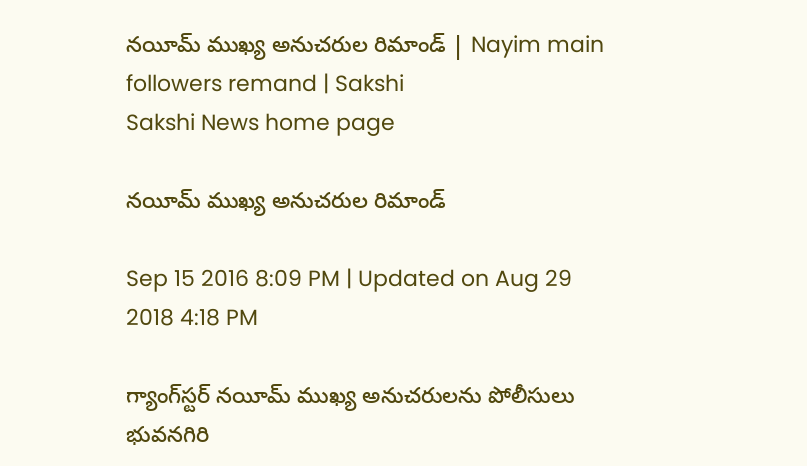నయీమ్ ముఖ్య అనుచరుల రిమాండ్ | Nayim main followers remand | Sakshi
Sakshi News home page

నయీమ్ ముఖ్య అనుచరుల రిమాండ్

Sep 15 2016 8:09 PM | Updated on Aug 29 2018 4:18 PM

గ్యాంగ్‌స్టర్ నయీమ్ ముఖ్య అనుచరులను పోలీసులు భువనగిరి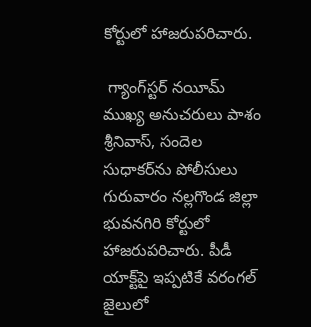కోర్టులో హాజరుపరిచారు.

 గ్యాంగ్‌స్టర్ నయీమ్ ముఖ్య అనుచరులు పాశం శ్రీనివాస్, సందెల సుధాకర్‌ను పోలీసులు గురువారం నల్లగొండ జిల్లా భువనగిరి కోర్టులో హాజరుపరిచారు. పీడీ యాక్ట్‌పై ఇప్పటికే వరంగల్ జైలులో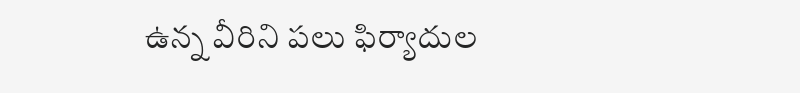ఉన్న వీరిని పలు ఫిర్యాదుల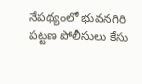నేపథ్యంలో భువనగిరి పట్టణ పోలీసులు కేసు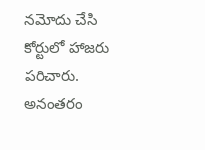నమోదు చేసి కోర్టులో హాజరు పరిచారు. అనంతరం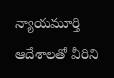న్యాయమూర్తి ఆదేశాలతో వీరిని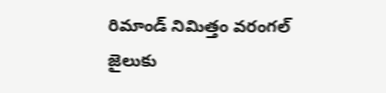రిమాండ్ నిమిత్తం వరంగల్ జైలుకు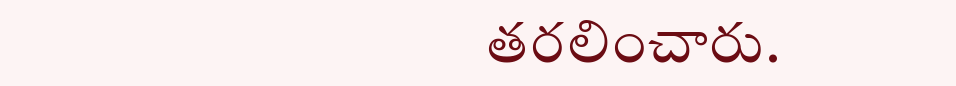తరలించారు.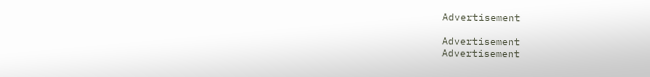Advertisement

Advertisement
Advertisement